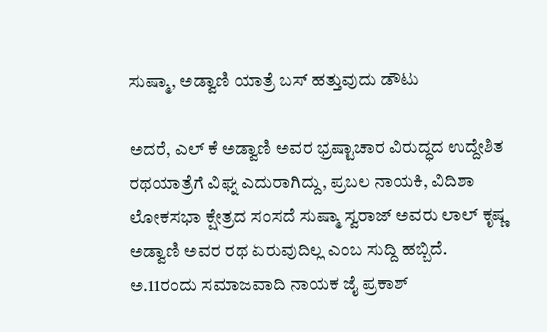ಸುಷ್ಮಾ, ಅಡ್ವಾಣಿ ಯಾತ್ರೆ ಬಸ್ ಹತ್ತುವುದು ಡೌಟು

ಅದರೆ, ಎಲ್ ಕೆ ಅಡ್ವಾಣಿ ಅವರ ಭ್ರಷ್ಟಾಚಾರ ವಿರುದ್ಧದ ಉದ್ದೇಶಿತ ರಥಯಾತ್ರೆಗೆ ವಿಘ್ನ ಎದುರಾಗಿದ್ದು, ಪ್ರಬಲ ನಾಯಕಿ, ವಿದಿಶಾ ಲೋಕಸಭಾ ಕ್ಷೇತ್ರದ ಸಂಸದೆ ಸುಷ್ಮಾ ಸ್ವರಾಜ್ ಅವರು ಲಾಲ್ ಕೃಷ್ಣ ಅಡ್ವಾಣಿ ಅವರ ರಥ ಏರುವುದಿಲ್ಲ ಎಂಬ ಸುದ್ದಿ ಹಬ್ಬಿದೆ.
ಅ.11ರಂದು ಸಮಾಜವಾದಿ ನಾಯಕ ಜೈ ಪ್ರಕಾಶ್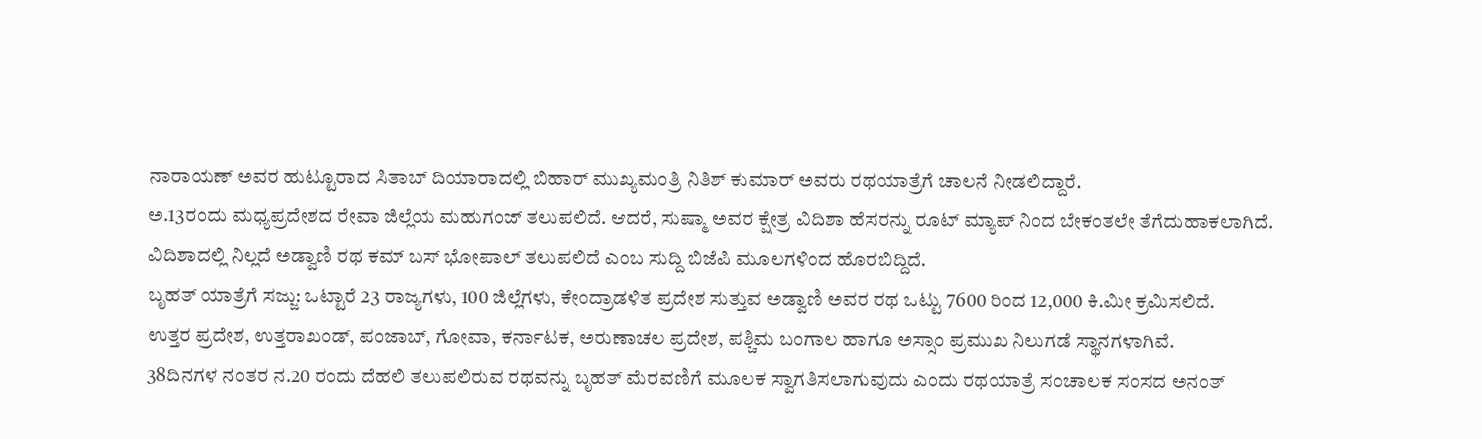ನಾರಾಯಣ್ ಅವರ ಹುಟ್ಟೂರಾದ ಸಿತಾಬ್ ದಿಯಾರಾದಲ್ಲಿ ಬಿಹಾರ್ ಮುಖ್ಯಮಂತ್ರಿ ನಿತಿಶ್ ಕುಮಾರ್ ಅವರು ರಥಯಾತ್ರೆಗೆ ಚಾಲನೆ ನೀಡಲಿದ್ದಾರೆ.
ಅ.13ರಂದು ಮಧ್ಯಪ್ರದೇಶದ ರೇವಾ ಜಿಲ್ಲೆಯ ಮಹುಗಂಜ್ ತಲುಪಲಿದೆ. ಆದರೆ, ಸುಷ್ಮಾ ಅವರ ಕ್ಷೇತ್ರ ವಿದಿಶಾ ಹೆಸರನ್ನು ರೂಟ್ ಮ್ಯಾಪ್ ನಿಂದ ಬೇಕಂತಲೇ ತೆಗೆದುಹಾಕಲಾಗಿದೆ.
ವಿದಿಶಾದಲ್ಲಿ ನಿಲ್ಲದೆ ಅಡ್ವಾಣಿ ರಥ ಕಮ್ ಬಸ್ ಭೋಪಾಲ್ ತಲುಪಲಿದೆ ಎಂಬ ಸುದ್ದಿ ಬಿಜೆಪಿ ಮೂಲಗಳಿಂದ ಹೊರಬಿದ್ದಿದೆ.
ಬೃಹತ್ ಯಾತ್ರೆಗೆ ಸಜ್ಜು: ಒಟ್ಟಾರೆ 23 ರಾಜ್ಯಗಳು, 100 ಜಿಲ್ಲೆಗಳು, ಕೇಂದ್ರಾಡಳಿತ ಪ್ರದೇಶ ಸುತ್ತುವ ಅಡ್ವಾಣಿ ಅವರ ರಥ ಒಟ್ಟು 7600 ರಿಂದ 12,000 ಕಿ.ಮೀ ಕ್ರಮಿಸಲಿದೆ.
ಉತ್ತರ ಪ್ರದೇಶ, ಉತ್ತರಾಖಂಡ್, ಪಂಜಾಬ್, ಗೋವಾ, ಕರ್ನಾಟಕ, ಅರುಣಾಚಲ ಪ್ರದೇಶ, ಪಶ್ಚಿಮ ಬಂಗಾಲ ಹಾಗೂ ಅಸ್ಸಾಂ ಪ್ರಮುಖ ನಿಲುಗಡೆ ಸ್ಥಾನಗಳಾಗಿವೆ.
38ದಿನಗಳ ನಂತರ ನ.20 ರಂದು ದೆಹಲಿ ತಲುಪಲಿರುವ ರಥವನ್ನು ಬೃಹತ್ ಮೆರವಣಿಗೆ ಮೂಲಕ ಸ್ವಾಗತಿಸಲಾಗುವುದು ಎಂದು ರಥಯಾತ್ರೆ ಸಂಚಾಲಕ ಸಂಸದ ಅನಂತ್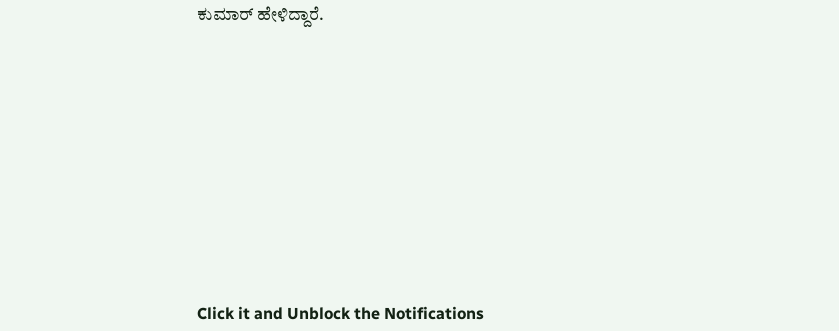ಕುಮಾರ್ ಹೇಳಿದ್ದಾರೆ.












Click it and Unblock the Notifications